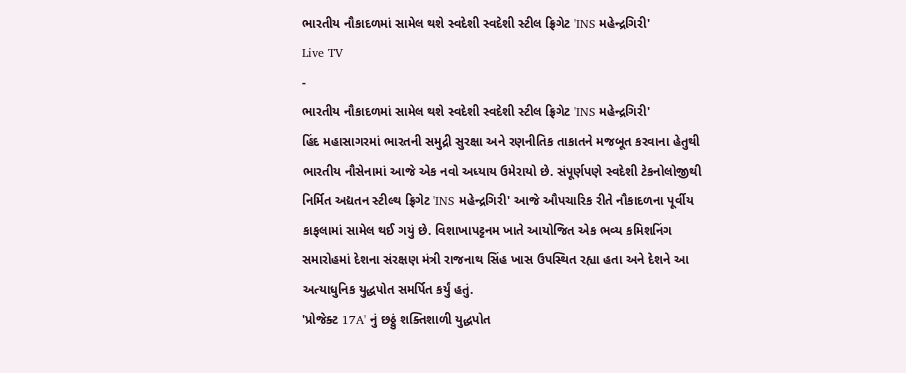ભારતીય નૌકાદળમાં સામેલ થશે સ્વદેશી સ્વદેશી સ્ટીલ ફ્રિગેટ 'INS મહેન્દ્રગિરી'
Live TV
-
ભારતીય નૌકાદળમાં સામેલ થશે સ્વદેશી સ્વદેશી સ્ટીલ ફ્રિગેટ 'INS મહેન્દ્રગિરી'
હિંદ મહાસાગરમાં ભારતની સમુદ્રી સુરક્ષા અને રણનીતિક તાકાતને મજબૂત કરવાના હેતુથી ભારતીય નૌસેનામાં આજે એક નવો અધ્યાય ઉમેરાયો છે. સંપૂર્ણપણે સ્વદેશી ટેકનોલોજીથી નિર્મિત અદ્યતન સ્ટીલ્થ ફ્રિગેટ 'INS મહેન્દ્રગિરી' આજે ઔપચારિક રીતે નૌકાદળના પૂર્વીય કાફલામાં સામેલ થઈ ગયું છે. વિશાખાપટ્ટનમ ખાતે આયોજિત એક ભવ્ય કમિશનિંગ સમારોહમાં દેશના સંરક્ષણ મંત્રી રાજનાથ સિંહ ખાસ ઉપસ્થિત રહ્યા હતા અને દેશને આ અત્યાધુનિક યુદ્ધપોત સમર્પિત કર્યું હતું.
'પ્રોજેક્ટ 17A' નું છઠ્ઠું શક્તિશાળી યુદ્ધપોત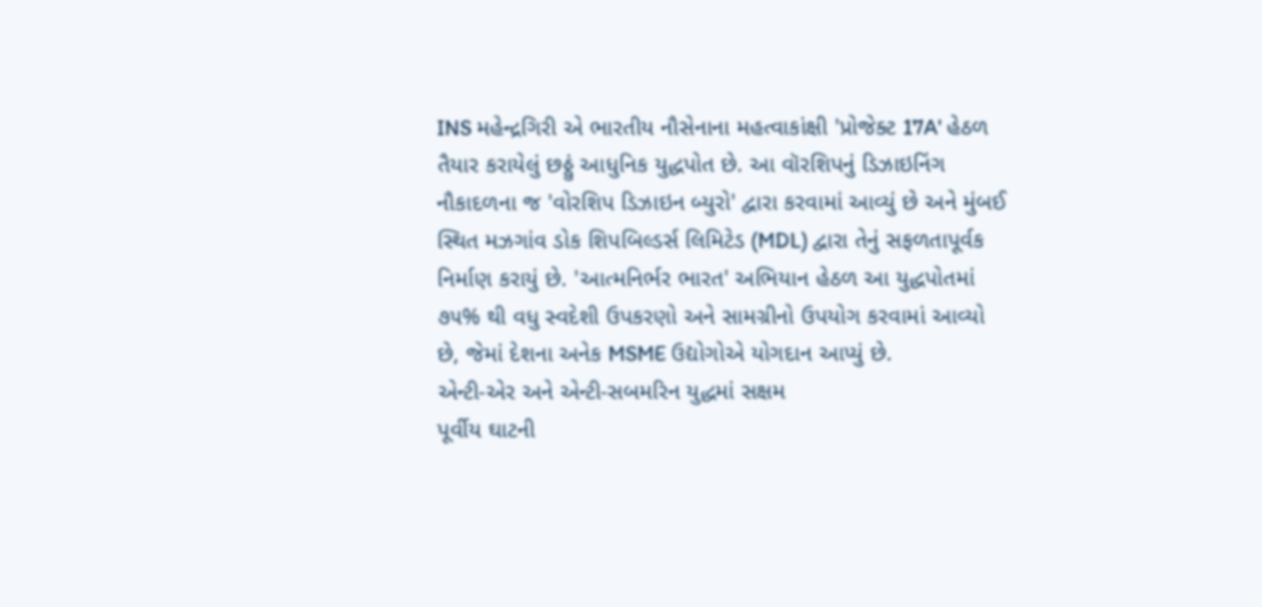INS મહેન્દ્રગિરી એ ભારતીય નૌસેનાના મહત્વાકાંક્ષી 'પ્રોજેક્ટ 17A' હેઠળ તૈયાર કરાયેલું છઠ્ઠું આધુનિક યુદ્ધપોત છે. આ વૉરશિપનું ડિઝાઇનિંગ નૌકાદળના જ 'વોરશિપ ડિઝાઇન બ્યુરો' દ્વારા કરવામાં આવ્યું છે અને મુંબઈ સ્થિત મઝગાંવ ડોક શિપબિલ્ડર્સ લિમિટેડ (MDL) દ્વારા તેનું સફળતાપૂર્વક નિર્માણ કરાયું છે. 'આત્મનિર્ભર ભારત' અભિયાન હેઠળ આ યુદ્ધપોતમાં ૭૫% થી વધુ સ્વદેશી ઉપકરણો અને સામગ્રીનો ઉપયોગ કરવામાં આવ્યો છે, જેમાં દેશના અનેક MSME ઉદ્યોગોએ યોગદાન આપ્યું છે.
એન્ટી-એર અને એન્ટી-સબમરિન યુદ્ધમાં સક્ષમ
પૂર્વીય ઘાટની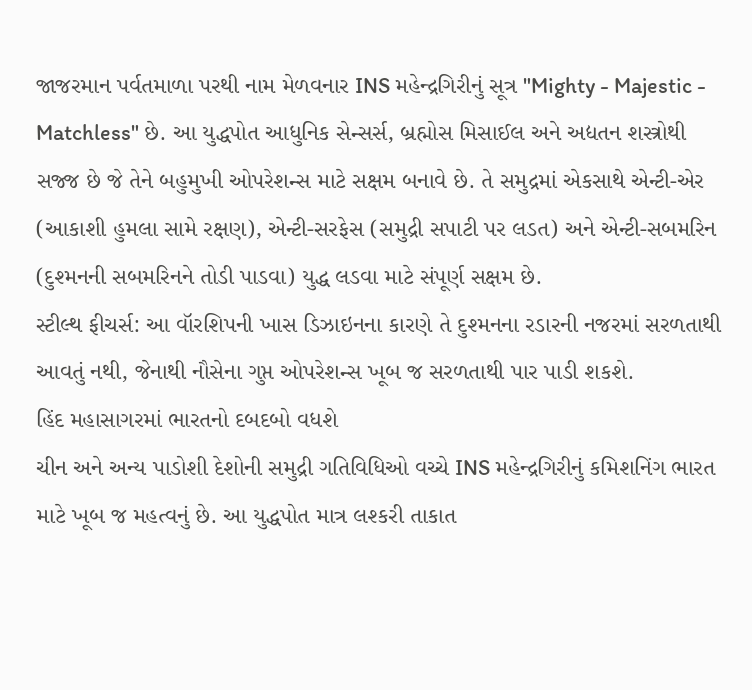જાજરમાન પર્વતમાળા પરથી નામ મેળવનાર INS મહેન્દ્રગિરીનું સૂત્ર "Mighty - Majestic - Matchless" છે. આ યુદ્ધપોત આધુનિક સેન્સર્સ, બ્રહ્મોસ મિસાઈલ અને અદ્યતન શસ્ત્રોથી સજ્જ છે જે તેને બહુમુખી ઓપરેશન્સ માટે સક્ષમ બનાવે છે. તે સમુદ્રમાં એકસાથે એન્ટી-એર (આકાશી હુમલા સામે રક્ષણ), એન્ટી-સરફેસ (સમુદ્રી સપાટી પર લડત) અને એન્ટી-સબમરિન (દુશ્મનની સબમરિનને તોડી પાડવા) યુદ્ધ લડવા માટે સંપૂર્ણ સક્ષમ છે.
સ્ટીલ્થ ફીચર્સ: આ વૉરશિપની ખાસ ડિઝાઇનના કારણે તે દુશ્મનના રડારની નજરમાં સરળતાથી આવતું નથી, જેનાથી નૌસેના ગુપ્ત ઓપરેશન્સ ખૂબ જ સરળતાથી પાર પાડી શકશે.
હિંદ મહાસાગરમાં ભારતનો દબદબો વધશે
ચીન અને અન્ય પાડોશી દેશોની સમુદ્રી ગતિવિધિઓ વચ્ચે INS મહેન્દ્રગિરીનું કમિશનિંગ ભારત માટે ખૂબ જ મહત્વનું છે. આ યુદ્ધપોત માત્ર લશ્કરી તાકાત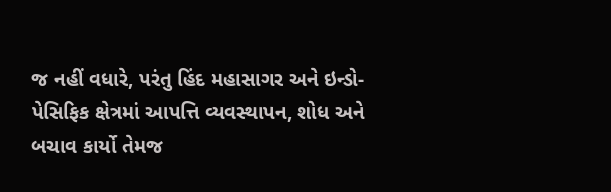જ નહીં વધારે, પરંતુ હિંદ મહાસાગર અને ઇન્ડો-પેસિફિક ક્ષેત્રમાં આપત્તિ વ્યવસ્થાપન, શોધ અને બચાવ કાર્યો તેમજ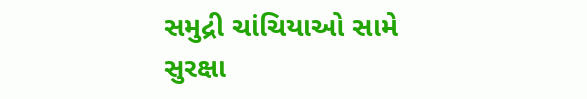સમુદ્રી ચાંચિયાઓ સામે સુરક્ષા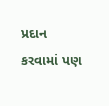પ્રદાન કરવામાં પણ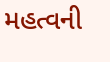મહત્વની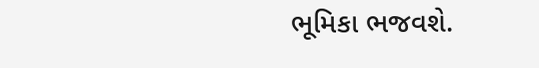ભૂમિકા ભજવશે.